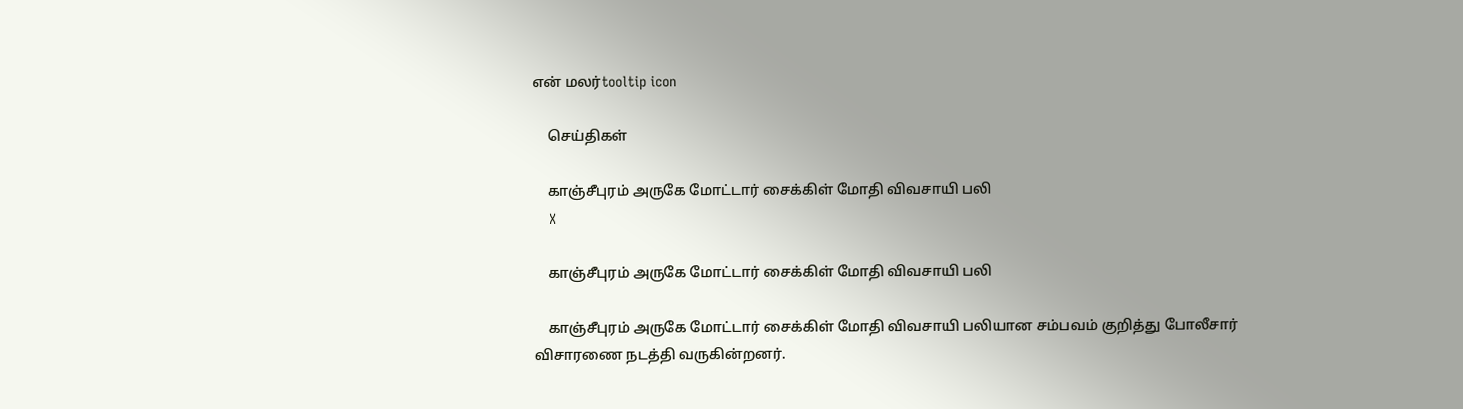என் மலர்tooltip icon

    செய்திகள்

    காஞ்சீபுரம் அருகே மோட்டார் சைக்கிள் மோதி விவசாயி பலி
    X

    காஞ்சீபுரம் அருகே மோட்டார் சைக்கிள் மோதி விவசாயி பலி

    காஞ்சீபுரம் அருகே மோட்டார் சைக்கிள் மோதி விவசாயி பலியான சம்பவம் குறித்து போலீசார் விசாரணை நடத்தி வருகின்றனர்.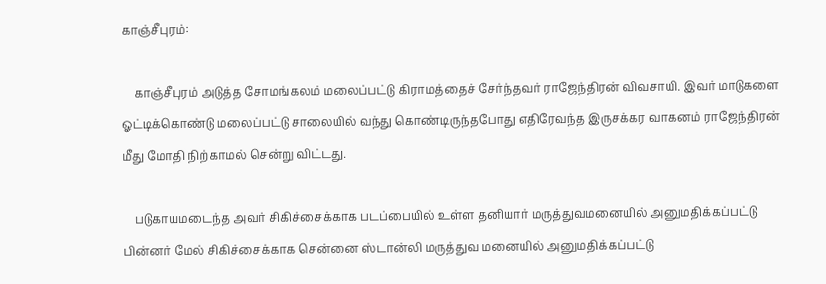காஞ்சீபுரம்:

    காஞ்சீபுரம் அடுத்த சோமங்கலம் மலைப்பட்டு கிராமத்தைச் சேர்ந்தவர் ராஜேந்திரன் விவசாயி. இவர் மாடுகளை ஓட்டிக்கொண்டு மலைப்பட்டு சாலையில் வந்து கொண்டிருந்தபோது எதிரேவந்த இருசக்கர வாகனம் ராஜேந்திரன் மீது மோதி நிற்காமல் சென்று விட்டது.

    படுகாயமடைந்த அவர் சிகிச்சைக்காக படப்பையில் உள்ள தனியார் மருத்துவமனையில் அனுமதிக்கப்பட்டு பின்னர் மேல் சிகிச்சைக்காக சென்னை ஸ்டான்லி மருத்துவ மனையில் அனுமதிக்கப்பட்டு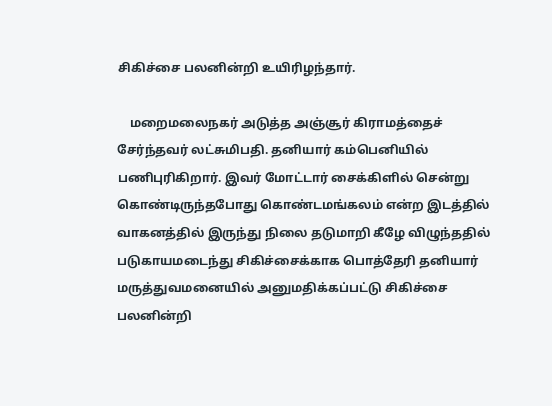சிகிச்சை பலனின்றி உயிரிழந்தார்.

    மறைமலைநகர் அடுத்த அஞ்சூர் கிராமத்தைச் சேர்ந்தவர் லட்சுமிபதி. தனியார் கம்பெனியில் பணிபுரிகிறார். இவர் மோட்டார் சைக்கிளில் சென்று கொண்டிருந்தபோது கொண்டமங்கலம் என்ற இடத்தில் வாகனத்தில் இருந்து நிலை தடுமாறி கீழே விழுந்ததில் படுகாயமடைந்து சிகிச்சைக்காக பொத்தேரி தனியார் மருத்துவமனையில் அனுமதிக்கப்பட்டு சிகிச்சை பலனின்றி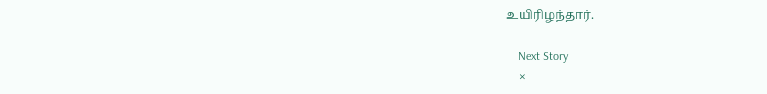உயிரிழந்தார்.

    Next Story
    ×